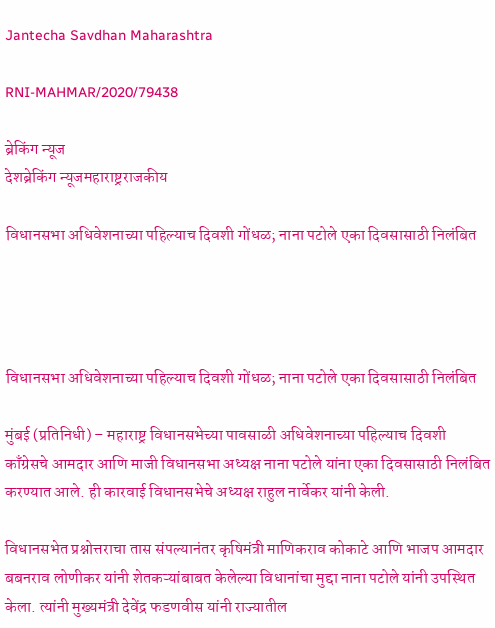Jantecha Savdhan Maharashtra

RNI-MAHMAR/2020/79438

ब्रेकिंग न्यूज
देशब्रेकिंग न्यूजमहाराष्ट्रराजकीय

विधानसभा अधिवेशनाच्या पहिल्याच दिवशी गोंधळ; नाना पटोले एका दिवसासाठी निलंबित




विधानसभा अधिवेशनाच्या पहिल्याच दिवशी गोंधळ; नाना पटोले एका दिवसासाठी निलंबित

मुंबई (प्रतिनिधी) – महाराष्ट्र विधानसभेच्या पावसाळी अधिवेशनाच्या पहिल्याच दिवशी काँग्रेसचे आमदार आणि माजी विधानसभा अध्यक्ष नाना पटोले यांना एका दिवसासाठी निलंबित करण्यात आले. ही कारवाई विधानसभेचे अध्यक्ष राहुल नार्वेकर यांनी केली.

विधानसभेत प्रश्नोत्तराचा तास संपल्यानंतर कृषिमंत्री माणिकराव कोकाटे आणि भाजप आमदार बबनराव लोणीकर यांनी शेतकऱ्यांबाबत केलेल्या विधानांचा मुद्दा नाना पटोले यांनी उपस्थित केला. त्यांनी मुख्यमंत्री देवेंद्र फडणवीस यांनी राज्यातील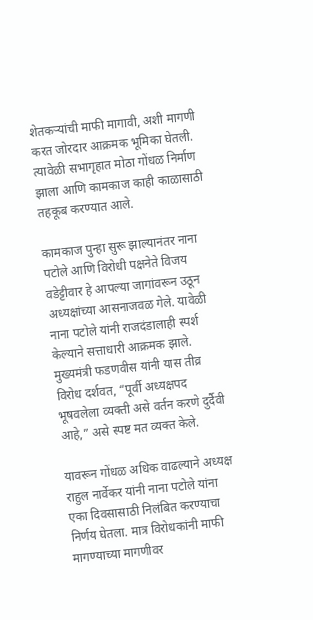शेतकऱ्यांची माफी मागावी, अशी मागणी करत जोरदार आक्रमक भूमिका घेतली. त्यावेळी सभागृहात मोठा गोंधळ निर्माण झाला आणि कामकाज काही काळासाठी तहकूब करण्यात आले.

कामकाज पुन्हा सुरू झाल्यानंतर नाना पटोले आणि विरोधी पक्षनेते विजय वडेट्टीवार हे आपल्या जागांवरून उठून अध्यक्षांच्या आसनाजवळ गेले. यावेळी नाना पटोले यांनी राजदंडालाही स्पर्श केल्याने सत्ताधारी आक्रमक झाले. मुख्यमंत्री फडणवीस यांनी यास तीव्र विरोध दर्शवत, “पूर्वी अध्यक्षपद भूषवलेला व्यक्ती असे वर्तन करणे दुर्दैवी आहे,” असे स्पष्ट मत व्यक्त केले.

यावरून गोंधळ अधिक वाढल्याने अध्यक्ष राहुल नार्वेकर यांनी नाना पटोले यांना एका दिवसासाठी निलंबित करण्याचा निर्णय घेतला. मात्र विरोधकांनी माफी मागण्याच्या मागणीवर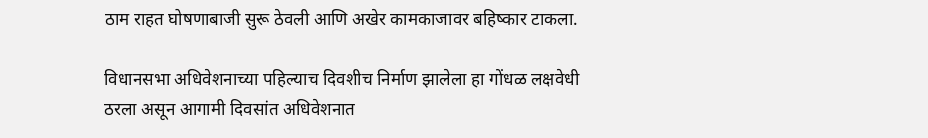ठाम राहत घोषणाबाजी सुरू ठेवली आणि अखेर कामकाजावर बहिष्कार टाकला.

विधानसभा अधिवेशनाच्या पहिल्याच दिवशीच निर्माण झालेला हा गोंधळ लक्षवेधी ठरला असून आगामी दिवसांत अधिवेशनात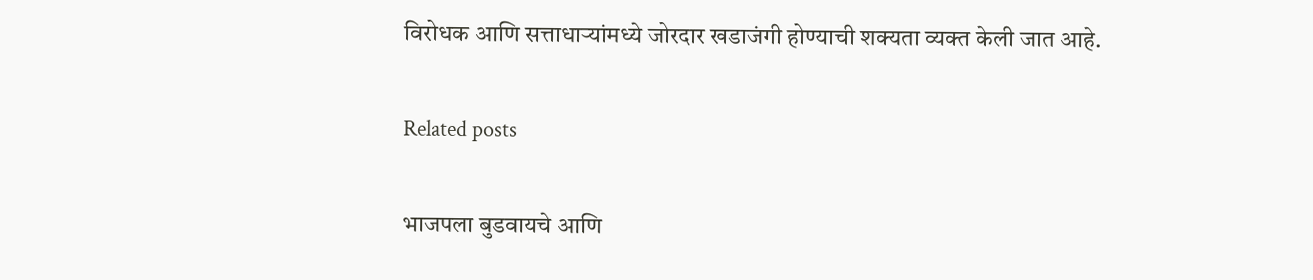विरोधक आणि सत्ताधाऱ्यांमध्ये जोरदार खडाजंगी होण्याची शक्यता व्यक्त केली जात आहे.

Related posts

भाजपला बुडवायचे आणि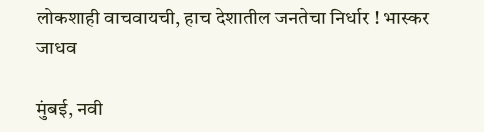लोकशाही वाचवायची, हाच देशातील जनतेचा निर्धार ! भास्कर जाधव

मुंबई, नवी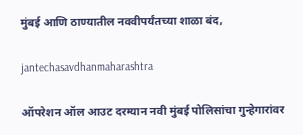मुंबई आणि ठाण्यातील नववीपर्यंतच्या शाळा बंद,

jantechasavdhanmaharashtra

ऑपरेशन ऑल आउट दरम्यान नवी मुंबई पोलिसांचा गुन्हेगारांवर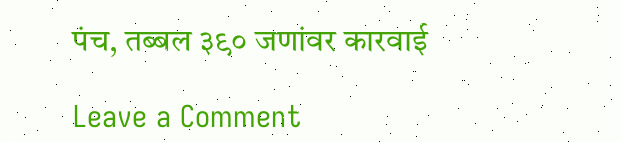पंच, तब्बल ३९० जणांवर कारवाई

Leave a Comment